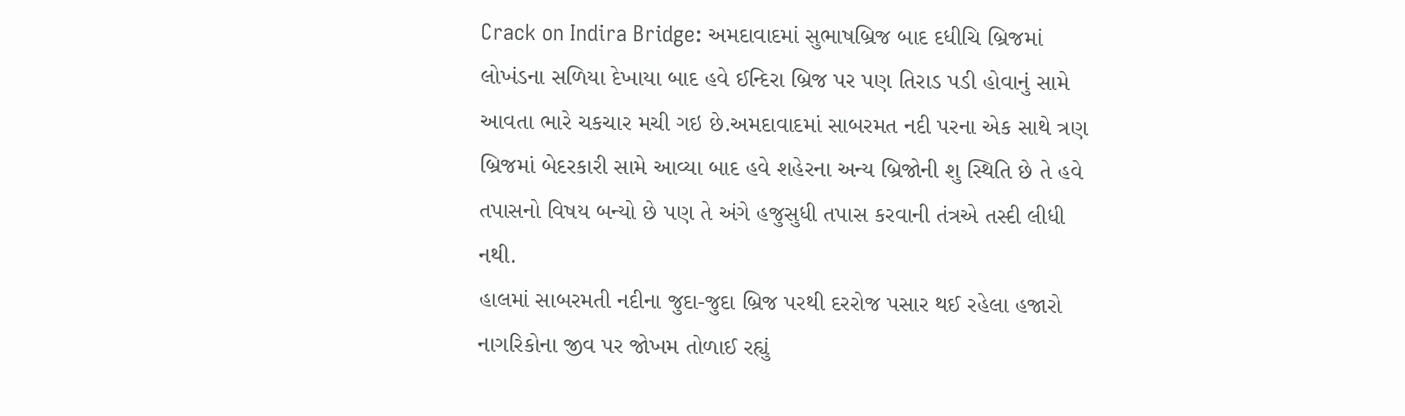Crack on Indira Bridge: અમદાવાદમાં સુભાષબ્રિજ બાદ દધીચિ બ્રિજમાં લોખંડના સળિયા દેખાયા બાદ હવે ઈન્દિરા બ્રિજ પર પણ તિરાડ પડી હોવાનું સામે આવતા ભારે ચકચાર મચી ગઇ છે.અમદાવાદમાં સાબરમત નદી પરના એક સાથે ત્રણ બ્રિજમાં બેદરકારી સામે આવ્યા બાદ હવે શહેરના અન્ય બ્રિજોની શુ સ્થિતિ છે તે હવે તપાસનો વિષય બન્યો છે પણ તે અંગે હજુસુધી તપાસ કરવાની તંત્રએ તસ્દી લીધી નથી.
હાલમાં સાબરમતી નદીના જુદા-જુદા બ્રિજ પરથી દરરોજ પસાર થઈ રહેલા હજારો નાગરિકોના જીવ પર જોખમ તોળાઈ રહ્યું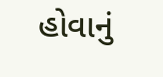હોવાનું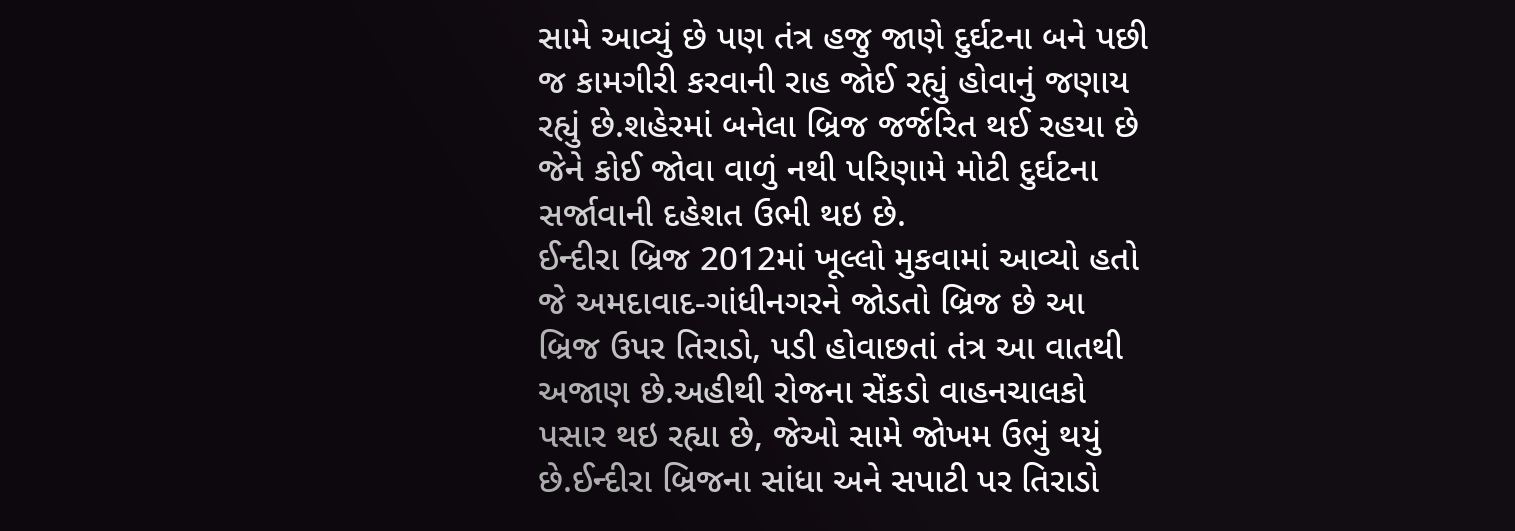સામે આવ્યું છે પણ તંત્ર હજુ જાણે દુર્ઘટના બને પછી જ કામગીરી કરવાની રાહ જોઈ રહ્યું હોવાનું જણાય રહ્યું છે.શહેરમાં બનેલા બ્રિજ જર્જરિત થઈ રહયા છે જેને કોઈ જોવા વાળું નથી પરિણામે મોટી દુર્ઘટના સર્જાવાની દહેશત ઉભી થઇ છે.
ઈન્દીરા બ્રિજ 2012માં ખૂલ્લો મુકવામાં આવ્યો હતો જે અમદાવાદ-ગાંધીનગરને જોડતો બ્રિજ છે આ બ્રિજ ઉપર તિરાડો, પડી હોવાછતાં તંત્ર આ વાતથી અજાણ છે.અહીથી રોજના સેંકડો વાહનચાલકો પસાર થઇ રહ્યા છે, જેઓ સામે જોખમ ઉભું થયું છે.ઈન્દીરા બ્રિજના સાંધા અને સપાટી પર તિરાડો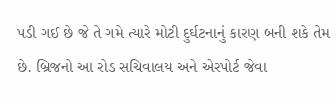પડી ગઈ છે જે તે ગમે ત્યારે મોટી દુર્ઘટનાનું કારણ બની શકે તેમ છે. બ્રિજનો આ રોડ સચિવાલય અને એરપોર્ટ જેવા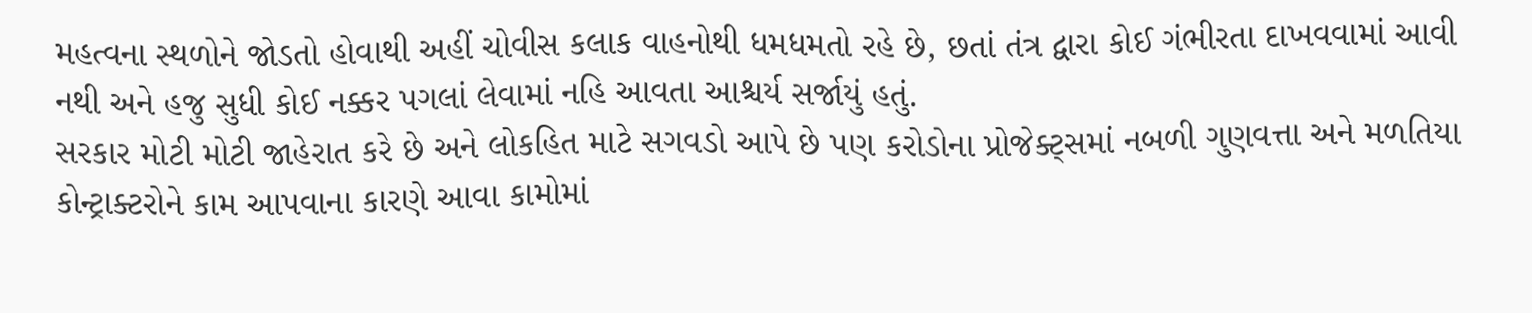મહત્વના સ્થળોને જોડતો હોવાથી અહીં ચોવીસ કલાક વાહનોથી ધમધમતો રહે છે, છતાં તંત્ર દ્વારા કોઈ ગંભીરતા દાખવવામાં આવી નથી અને હજુ સુધી કોઈ નક્કર પગલાં લેવામાં નહિ આવતા આશ્ચર્ય સર્જાયું હતું.
સરકાર મોટી મોટી જાહેરાત કરે છે અને લોકહિત માટે સગવડો આપે છે પણ કરોડોના પ્રોજેક્ટ્સમાં નબળી ગુણવત્તા અને મળતિયા કોન્ટ્રાક્ટરોને કામ આપવાના કારણે આવા કામોમાં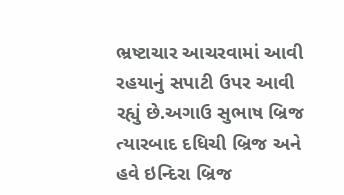ભ્રષ્ટાચાર આચરવામાં આવી રહયાનું સપાટી ઉપર આવી રહ્યું છે.અગાઉ સુભાષ બ્રિજ ત્યારબાદ દધિચી બ્રિજ અને હવે ઇન્દિરા બ્રિજ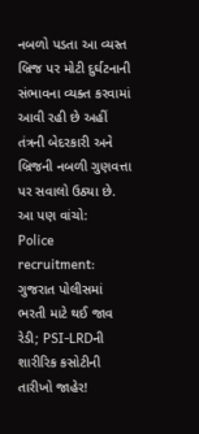નબળો પડતા આ વ્યસ્ત બ્રિજ પર મોટી દુર્ઘટનાની સંભાવના વ્યક્ત કરવામાં આવી રહી છે અહીં તંત્રની બેદરકારી અને બ્રિજની નબળી ગુણવત્તા પર સવાલો ઉઠ્યા છે.
આ પણ વાંચો:
Police recruitment: ગુજરાત પોલીસમાં ભરતી માટે થઈ જાવ રેડી; PSI-LRDની શારીરિક કસોટીની તારીખો જાહેર!